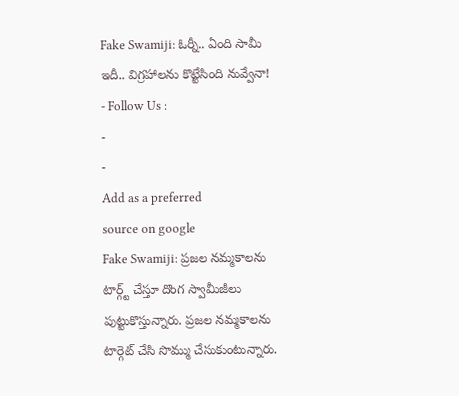Fake Swamiji: ఓర్నీ.. ఏంది సామీ ఇదీ.. విగ్రహాలను కొట్టేసింది నువ్వేనా!
- Follow Us :
-
-
Add as a preferred
source on google
Fake Swamiji: ప్రజల నమ్మకాలను టార్గ్ట్ చేస్తూ దొంగ స్వామీజీలు పుట్టుకొస్తున్నారు. ప్రజల నమ్మకాలను టార్గెట్ చేసి సొమ్ము చేసుకుంటున్నారు.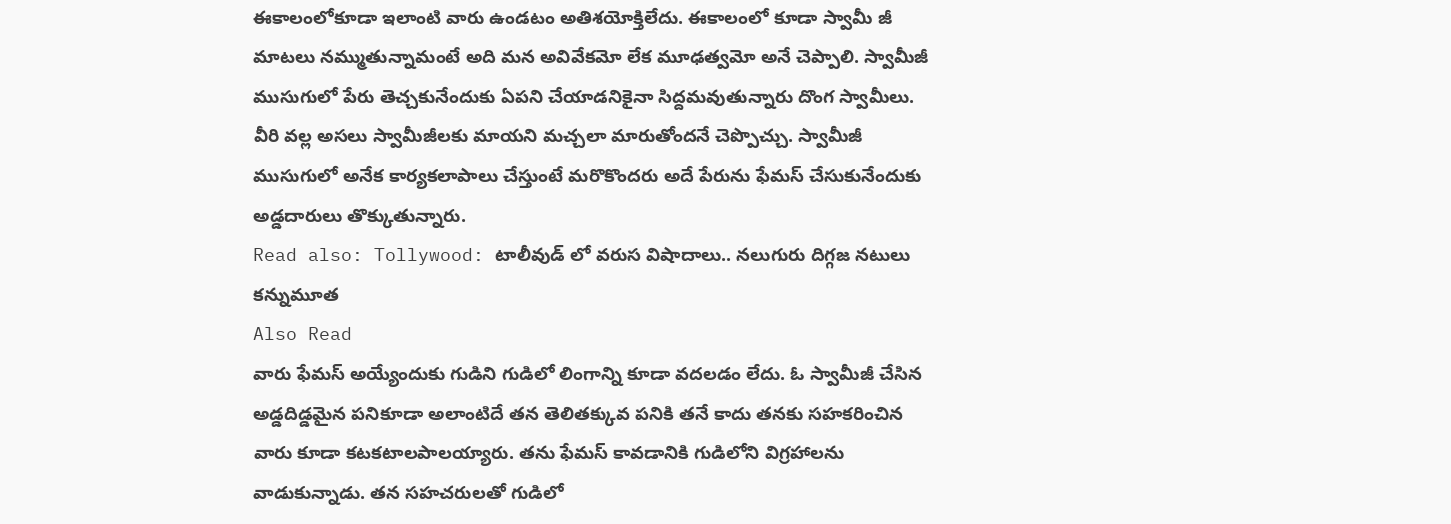ఈకాలంలోకూడా ఇలాంటి వారు ఉండటం అతిశయోక్తిలేదు. ఈకాలంలో కూడా స్వామీ జీ మాటలు నమ్ముతున్నామంటే అది మన అవివేకమో లేక మూఢత్వమో అనే చెప్పాలి. స్వామీజీ ముసుగులో పేరు తెచ్చకునేందుకు ఏపని చేయాడనికైనా సిద్దమవుతున్నారు దొంగ స్వామీలు. వీరి వల్ల అసలు స్వామీజీలకు మాయని మచ్చలా మారుతోందనే చెప్పొచ్చు. స్వామీజీ ముసుగులో అనేక కార్యకలాపాలు చేస్తుంటే మరొకొందరు అదే పేరును ఫేమస్ చేసుకునేందుకు అడ్డదారులు తొక్కుతున్నారు.
Read also: Tollywood: టాలీవుడ్ లో వరుస విషాదాలు.. నలుగురు దిగ్గజ నటులు కన్నుమూత
Also Read
వారు ఫేమస్ అయ్యేందుకు గుడిని గుడిలో లింగాన్ని కూడా వదలడం లేదు. ఓ స్వామీజీ చేసిన అడ్డదిడ్డమైన పనికూడా అలాంటిదే తన తెలితక్కువ పనికి తనే కాదు తనకు సహకరించిన వారు కూడా కటకటాలపాలయ్యారు. తను ఫేమస్ కావడానికి గుడిలోని విగ్రహాలను వాడుకున్నాడు. తన సహచరులతో గుడిలో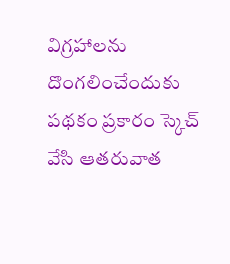విగ్రహాలను దొంగలించేందుకు పథకం ప్రకారం స్కెచ్ వేసి ఆతరువాత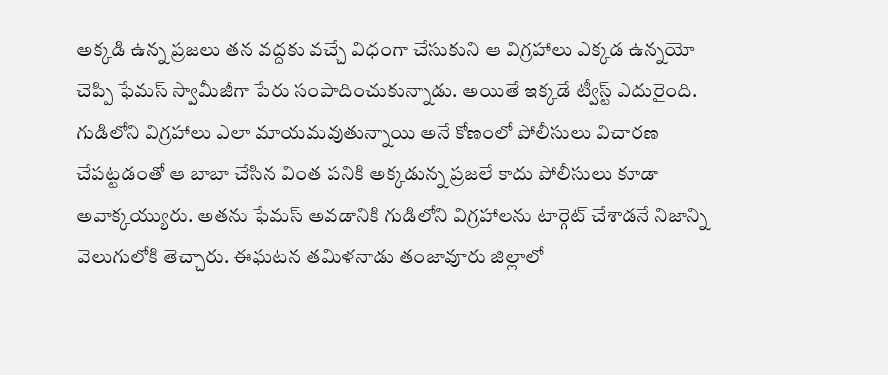అక్కడి ఉన్న ప్రజలు తన వద్దకు వచ్చే విధంగా చేసుకుని ఆ విగ్రహాలు ఎక్కడ ఉన్నయో చెప్పి ఫేమస్ స్వామీజీగా పేరు సంపాదించుకున్నాడు. అయితే ఇక్కడే ట్వీస్ట్ ఎదురైంది. గుడిలోని విగ్రహాలు ఎలా మాయమవుతున్నాయి అనే కోణంలో పోలీసులు విచారణ చేపట్టడంతో ఆ బాబా చేసిన వింత పనికి అక్కడున్న ప్రజలే కాదు పోలీసులు కూడా అవాక్కయ్యురు. అతను ఫేమస్ అవడానికి గుడిలోని విగ్రహాలను టార్గెట్ చేశాడనే నిజాన్ని వెలుగులోకి తెచ్చారు. ఈఘటన తమిళనాడు తంజావూరు జిల్లాలో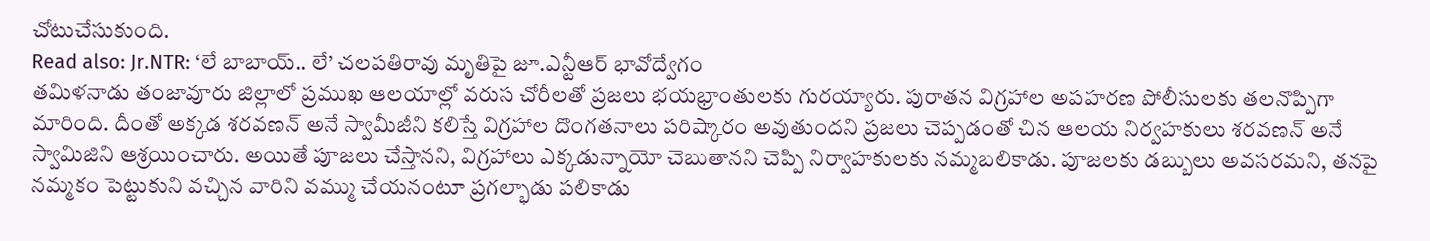చోటుచేసుకుంది.
Read also: Jr.NTR: ‘లే బాబాయ్.. లే’ చలపతిరావు మృతిపై జూ.ఎన్టీఆర్ భావోద్వేగం
తమిళనాడు తంజావూరు జిల్లాలో ప్రముఖ ఆలయాల్లో వరుస చోరీలతో ప్రజలు భయభ్రాంతులకు గురయ్యారు. పురాతన విగ్రహాల అపహరణ పోలీసులకు తలనొప్పిగా మారింది. దీంతో అక్కడ శరవణన్ అనే స్వామీజీని కలిస్తే విగ్రహాల దొంగతనాలు పరిష్కారం అవుతుందని ప్రజలు చెప్పడంతో చిన ఆలయ నిర్వహకులు శరవణన్ అనే స్వామిజిని ఆశ్రయించారు. అయితే పూజలు చేస్తానని, విగ్రహాలు ఎక్కడున్నాయో చెబుతానని చెప్పి నిర్వాహకులకు నమ్మబలికాడు. పూజలకు డబ్బులు అవసరమని, తనపై నమ్మకం పెట్టుకుని వచ్చిన వారిని వమ్ము చేయనంటూ ప్రగల్భాడు పలికాడు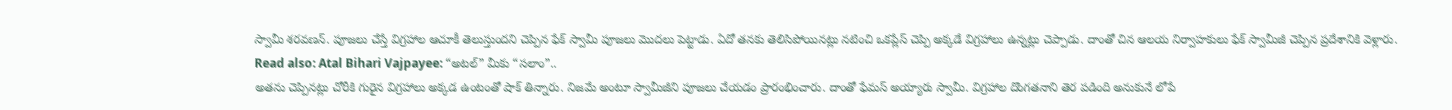స్వామీ శరవణన్. పూజలు చేస్తే విగ్రహాల ఆచూకీ తెలుస్తుందని చెప్పిన ఫేక్ స్వామీ పూజలు మొదలు పెట్టాడు. ఏదో తనకు తెలిసిపోయినట్లు నటించి ఒకప్లేస్ చెప్పి అక్కడే విగ్రహాలు ఉన్నట్లు చెప్పాడు. దాంతో చిన ఆలయ నిర్వాహకులు ఫేక్ స్వామీజీ చెప్పిన ప్రదేశానికి వెళ్లారు.
Read also: Atal Bihari Vajpayee: “అటల్” మీకు “సలాం”..
అతను చెప్పినట్లు చోరీకి గురైన విగ్రహాలు అక్కడ ఉంటంతో షాక్ తిన్నారు. నిజమే అంటూ స్వామీజీని పూజలు చేయడం ప్రారంభించారు. దాంతో ఫేమస్ అయ్యారు స్వామీ. విగ్రహాల దొంగతనాని తెర పడింది అనుకునే లోపే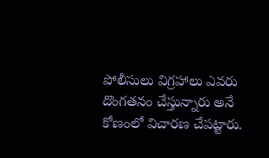పోలీసులు విగ్రహాలు ఎవరు దొంగతనం చేస్తున్నారు అనే కోణంలో విచారణ చేపట్టారు.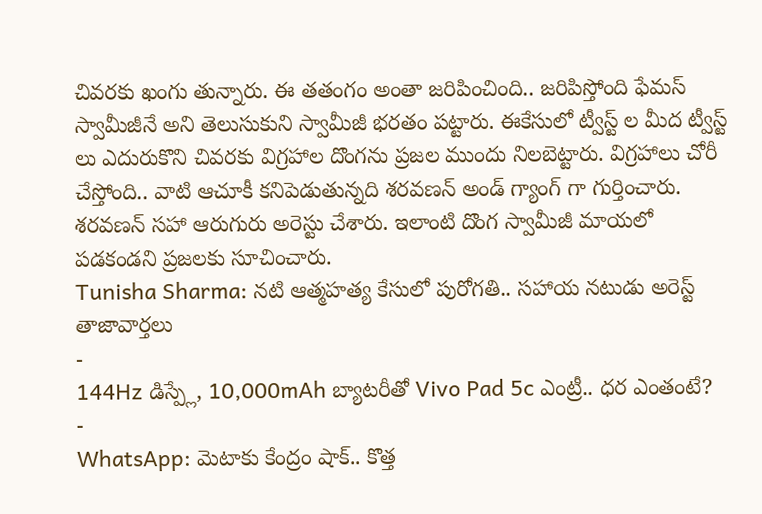చివరకు ఖంగు తున్నారు. ఈ తతంగం అంతా జరిపించింది.. జరిపిస్తోంది ఫేమస్ స్వామీజీనే అని తెలుసుకుని స్వామీజీ భరతం పట్టారు. ఈకేసులో ట్వీస్ట్ ల మీద ట్వీస్ట్ లు ఎదురుకొని చివరకు విగ్రహాల దొంగను ప్రజల ముందు నిలబెట్టారు. విగ్రహాలు చోరీ చేస్తోంది.. వాటి ఆచూకీ కనిపెడుతున్నది శరవణన్ అండ్ గ్యాంగ్ గా గుర్తించారు. శరవణన్ సహా ఆరుగురు అరెస్టు చేశారు. ఇలాంటి దొంగ స్వామీజీ మాయలో పడకండని ప్రజలకు సూచించారు.
Tunisha Sharma: నటి ఆత్మహత్య కేసులో పురోగతి.. సహాయ నటుడు అరెస్ట్
తాజావార్తలు
-
144Hz డిస్ప్లే, 10,000mAh బ్యాటరీతో Vivo Pad 5c ఎంట్రీ.. ధర ఎంతంటే?
-
WhatsApp: మెటాకు కేంద్రం షాక్.. కొత్త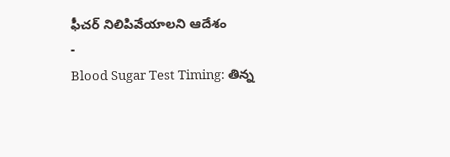ఫీచర్ నిలిపివేయాలని ఆదేశం
-
Blood Sugar Test Timing: తిన్న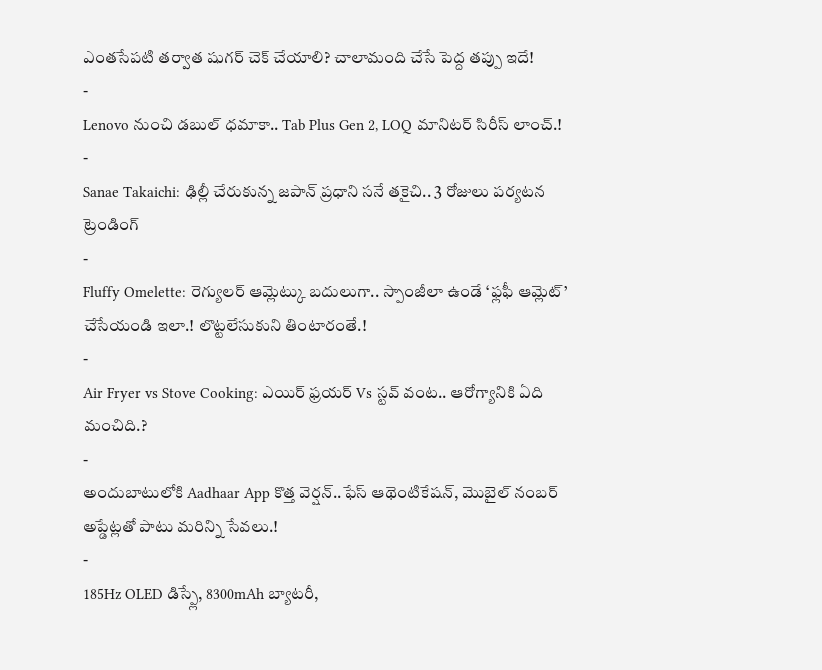ఎంతసేపటి తర్వాత షుగర్ చెక్ చేయాలి? చాలామంది చేసే పెద్ద తప్పు ఇదే!
-
Lenovo నుంచి డబుల్ ధమాకా.. Tab Plus Gen 2, LOQ మానిటర్ సిరీస్ లాంచ్.!
-
Sanae Takaichi: ఢిల్లీ చేరుకున్న జపాన్ ప్రధాని సనే తకైచి.. 3 రోజులు పర్యటన
ట్రెండింగ్
-
Fluffy Omelette: రెగ్యులర్ ఆమ్లెట్కు బదులుగా.. స్పాంజీలా ఉండే ‘ఫ్లఫీ ఆమ్లెట్’ చేసేయండి ఇలా.! లొట్టలేసుకుని తింటారంతే.!
-
Air Fryer vs Stove Cooking: ఎయిర్ ఫ్రయర్ Vs స్టవ్ వంట.. ఆరోగ్యానికి ఏది మంచిది.?
-
అందుబాటులోకి Aadhaar App కొత్త వెర్షన్..ఫేస్ ఆథెంటికేషన్, మొబైల్ నంబర్ అప్డేట్లతో పాటు మరిన్ని సేవలు.!
-
185Hz OLED డిస్ప్లే, 8300mAh బ్యాటరీ,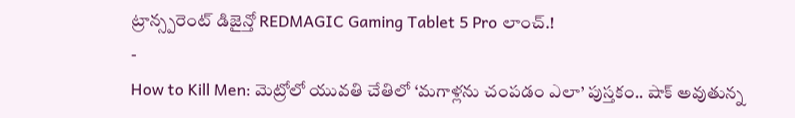ట్రాన్స్పరెంట్ డిజైన్తో REDMAGIC Gaming Tablet 5 Pro లాంచ్.!
-
How to Kill Men: మెట్రోలో యువతి చేతిలో ‘మగాళ్లను చంపడం ఎలా’ పుస్తకం.. షాక్ అవుతున్న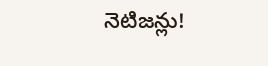నెటిజన్లు!